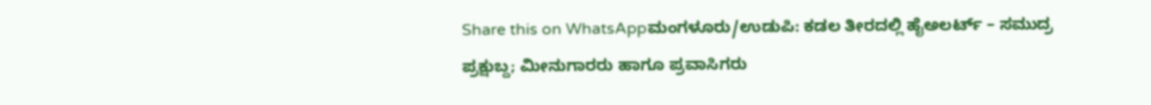Share this on WhatsAppಮಂಗಳೂರು/ಉಡುಪಿ: ಕಡಲ ತೀರದಲ್ಲಿ ಹೈಅಲರ್ಟ್ – ಸಮುದ್ರ ಪ್ರಕ್ಷುಬ್ದ; ಮೀನುಗಾರರು ಹಾಗೂ ಪ್ರವಾಸಿಗರು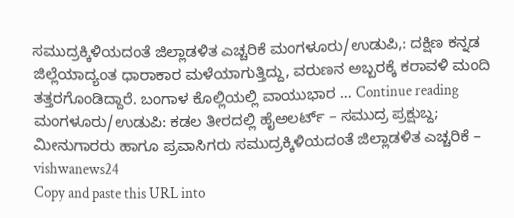ಸಮುದ್ರಕ್ಕಿಳಿಯದಂತೆ ಜಿಲ್ಲಾಡಳಿತ ಎಚ್ಚರಿಕೆ ಮಂಗಳೂರು/ಉಡುಪಿ,: ದಕ್ಷಿಣ ಕನ್ನಡ ಜಿಲ್ಲೆಯಾದ್ಯಂತ ಧಾರಾಕಾರ ಮಳೆಯಾಗುತ್ತಿದ್ದು, ವರುಣನ ಅಬ್ಬರಕ್ಕೆ ಕರಾವಳಿ ಮಂದಿ ತತ್ತರಗೊಂಡಿದ್ದಾರೆ. ಬಂಗಾಳ ಕೊಲ್ಲಿಯಲ್ಲಿ ವಾಯುಭಾರ … Continue reading ಮಂಗಳೂರು/ಉಡುಪಿ: ಕಡಲ ತೀರದಲ್ಲಿ ಹೈಅಲರ್ಟ್ – ಸಮುದ್ರ ಪ್ರಕ್ಷುಬ್ದ; ಮೀನುಗಾರರು ಹಾಗೂ ಪ್ರವಾಸಿಗರು ಸಮುದ್ರಕ್ಕಿಳಿಯದಂತೆ ಜಿಲ್ಲಾಡಳಿತ ಎಚ್ಚರಿಕೆ – vishwanews24
Copy and paste this URL into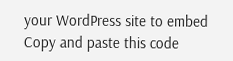your WordPress site to embed
Copy and paste this code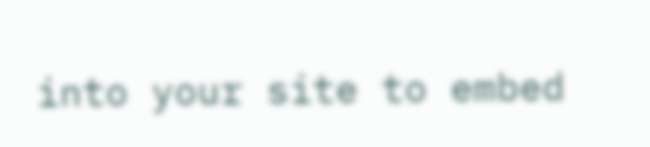into your site to embed